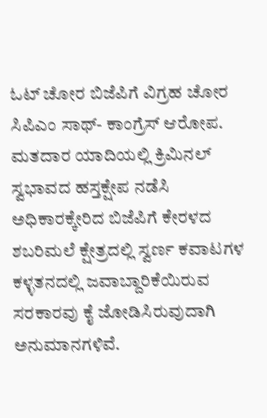ಓಟ್ ಚೋರ ಬಿಜೆಪಿಗೆ ವಿಗ್ರಹ ಚೋರ ಸಿಪಿಎಂ ಸಾಥ್- ಕಾಂಗ್ರೆಸ್ ಆರೋಪ.
ಮತದಾರ ಯಾದಿಯಲ್ಲಿ ಕ್ರಿಮಿನಲ್ ಸ್ವಭಾವದ ಹಸ್ತಕ್ಷೇಪ ನಡೆಸಿ ಅಧಿಕಾರಕ್ಕೇರಿದ ಬಿಜೆಪಿಗೆ ಕೇರಳದ ಶಬರಿಮಲೆ ಕ್ಷೇತ್ರದಲ್ಲಿ ಸ್ವರ್ಣ ಕವಾಟಗಳ ಕಳ್ಳತನದಲ್ಲಿ ಜವಾಬ್ದಾರಿಕೆಯಿರುವ ಸರಕಾರವು ಕೈ ಜೋಡಿಸಿರುವುದಾಗಿ ಅನುಮಾನಗಳಿವೆ.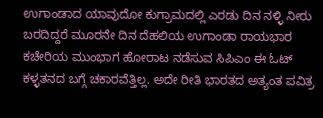ಉಗಾಂಡಾದ ಯಾವುದೋ ಕುಗ್ರಾಮದಲ್ಲಿ ಎರಡು ದಿನ ನಳ್ಳಿ ನೀರು ಬರದಿದ್ದರೆ ಮೂರನೇ ದಿನ ದೆಹಲಿಯ ಉಗಾಂಡಾ ರಾಯಭಾರ ಕಚೇರಿಯ ಮುಂಭಾಗ ಹೋರಾಟ ನಡೆಸುವ ಸಿಪಿಎಂ ಈ ಓಟ್ ಕಳ್ಳತನದ ಬಗ್ಗೆ ಚಕಾರವೆತ್ತಿಲ್ಲ. ಅದೇ ರೀತಿ ಭಾರತದ ಅತ್ಯಂತ ಪವಿತ್ರ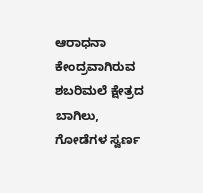ಆರಾಧನಾ ಕೇಂದ್ರವಾಗಿರುವ ಶಬರಿಮಲೆ ಕ್ಷೇತ್ರದ ಬಾಗಿಲು, ಗೋಡೆಗಳ ಸ್ವರ್ಣ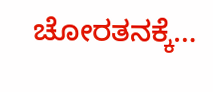ಚೋರತನಕ್ಕೆ…